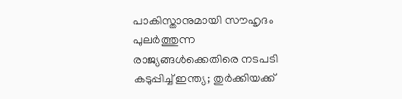പാകിസ്താനുമായി സൗഹൃദം പുലർത്തുന്ന രാജ്യങ്ങൾക്കെതിരെ നടപടി കടുപ്പിച്ച് ഇന്ത്യ; തുർക്കിയക്ക്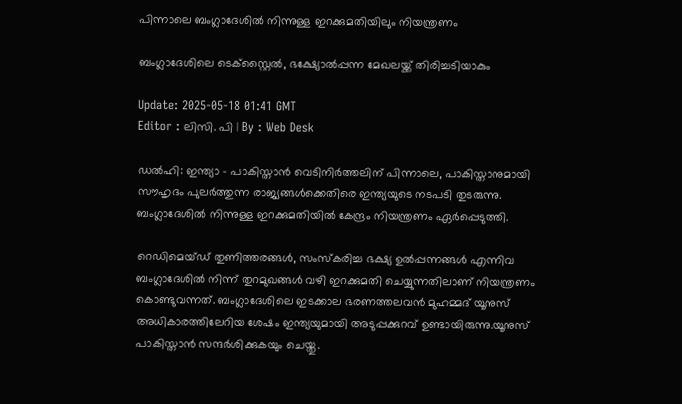പിന്നാലെ ബംഗ്ലാദേശിൽ നിന്നുള്ള ഇറക്കുമതിയിലും നിയന്ത്രണം

ബംഗ്ലാദേശിലെ ടെക്സ്റ്റൈൽ, ഭക്ഷ്യോൽപ്പന്ന മേഖലയ്ക്ക് തിരിച്ചടിയാകും

Update: 2025-05-18 01:41 GMT
Editor : ലിസി. പി | By : Web Desk

ഡൽഹി: ഇന്ത്യാ - പാകിസ്താൻ വെടിനിർത്തലിന് പിന്നാലെ, പാകിസ്താനുമായി സൗഹൃദം പുലർത്തുന്ന രാജ്യങ്ങൾക്കെതിരെ ഇന്ത്യയുടെ നടപടി തുടരുന്നു. ബംഗ്ലാദേശിൽ നിന്നുള്ള ഇറക്കുമതിയിൽ കേന്ദ്രം നിയന്ത്രണം ഏർപ്പെടുത്തി.

റെഡിമെയ്ഡ് തുണിത്തരങ്ങൾ, സംസ്കരിച്ച ഭക്ഷ്യ ഉൽപ്പന്നങ്ങൾ എന്നിവ ബംഗ്ലാദേശിൽ നിന്ന് തുറമുഖങ്ങൾ വഴി ഇറക്കുമതി ചെയ്യുന്നതിലാണ് നിയന്ത്രണം കൊണ്ടുവന്നത്. ബംഗ്ലാദേശിലെ ഇടക്കാല ഭരണത്തലവൻ മുഹമ്മദ് യൂനുസ് അധികാരത്തിലേറിയ ശേഷം ഇന്ത്യയുമായി അടുപ്പക്കുറവ് ഉണ്ടായിരുന്നു.യൂനുസ് പാകിസ്താൻ സന്ദർശിക്കുകയും ചെയ്തു.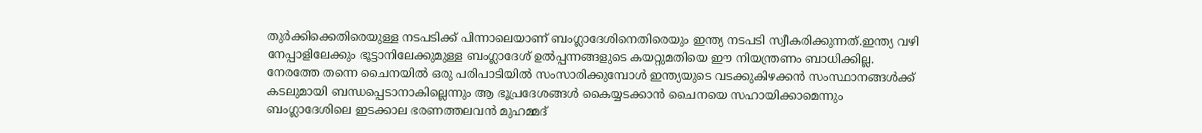തുർക്കിക്കെതിരെയുള്ള നടപടിക്ക് പിന്നാലെയാണ് ബംഗ്ലാദേശിനെതിരെയും ഇന്ത്യ നടപടി സ്വീകരിക്കുന്നത്.ഇന്ത്യ വഴി നേപ്പാളിലേക്കും ഭൂട്ടാനിലേക്കുമുള്ള ബംഗ്ലാദേശ് ഉൽപ്പന്നങ്ങളുടെ കയറ്റുമതിയെ ഈ നിയന്ത്രണം ബാധിക്കില്ല. നേരത്തേ തന്നെ ചൈനയിൽ ഒരു പരിപാടിയിൽ സംസാരിക്കുമ്പോൾ ഇന്ത്യയുടെ വടക്കുകിഴക്കൻ സംസ്ഥാനങ്ങൾക്ക് കടലുമായി ബന്ധപ്പെടാനാകില്ലെന്നും ആ ഭൂപ്രദേശങ്ങൾ കൈയ്യടക്കാൻ ചൈനയെ സഹായിക്കാമെന്നും ബംഗ്ലാദേശിലെ ഇടക്കാല ഭരണത്തലവൻ മുഹമ്മദ്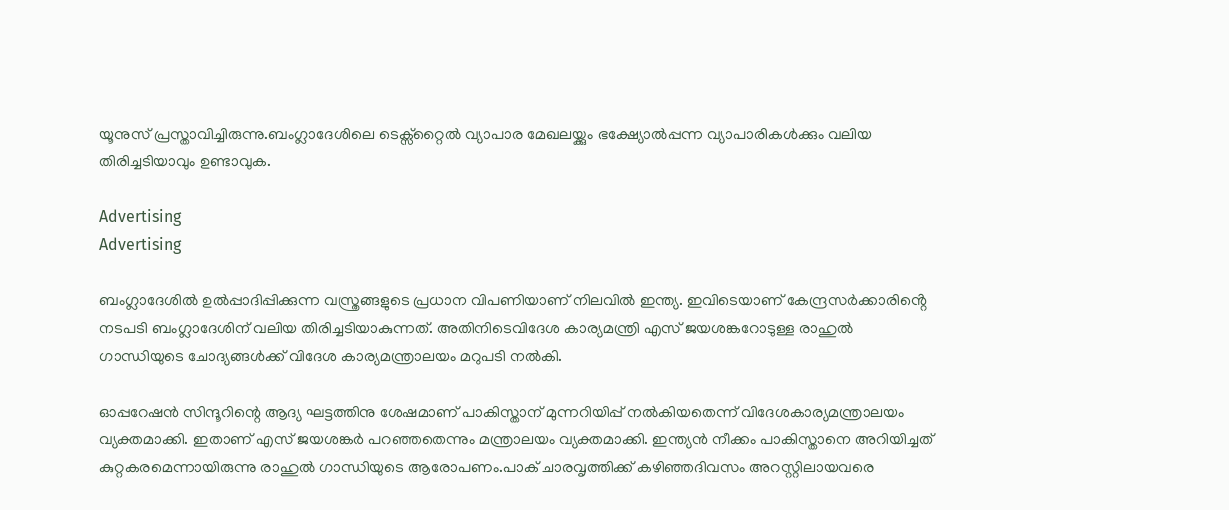യൂനുസ് പ്രസ്താവിച്ചിരുന്നു.ബംഗ്ലാദേശിലെ ടെക്സ്റ്റൈൽ വ്യാപാര മേഖലയ്ക്കും ഭക്ഷ്യോൽപ്പന്ന വ്യാപാരികൾക്കും വലിയ തിരിച്ചടിയാവും ഉണ്ടാവുക.

Advertising
Advertising

ബംഗ്ലാദേശിൽ ഉൽപ്പാദിപ്പിക്കുന്ന വസ്ത്രങ്ങളുടെ പ്രധാന വിപണിയാണ് നിലവിൽ ഇന്ത്യ. ഇവിടെയാണ് കേന്ദ്രസർക്കാരിൻ്റെ നടപടി ബംഗ്ലാദേശിന് വലിയ തിരിച്ചടിയാകുന്നത്. അതിനിടെവിദേശ കാര്യമന്ത്രി എസ് ജയശങ്കറോടുള്ള രാഹുൽ ഗാന്ധിയുടെ ചോദ്യങ്ങൾക്ക് വിദേശ കാര്യമന്ത്രാലയം മറുപടി നൽകി.

ഓപ്പറേഷൻ സിന്ദൂറിന്റെ ആദ്യ ഘട്ടത്തിനു ശേഷമാണ് പാകിസ്താന് മുന്നറിയിപ്പ് നൽകിയതെന്ന് വിദേശകാര്യമന്ത്രാലയം വ്യക്തമാക്കി. ഇതാണ് എസ് ജയശങ്കർ പറഞ്ഞതെന്നും മന്ത്രാലയം വ്യക്തമാക്കി. ഇന്ത്യൻ നീക്കം പാകിസ്താനെ അറിയിച്ചത് കുറ്റകരമെന്നായിരുന്നു രാഹുൽ ഗാന്ധിയുടെ ആരോപണം.പാക് ചാരവൃത്തിക്ക് കഴിഞ്ഞദിവസം അറസ്റ്റിലായവരെ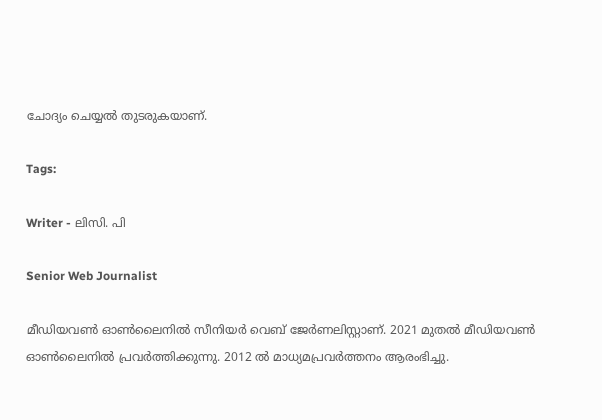ചോദ്യം ചെയ്യൽ തുടരുകയാണ്.

Tags:

Writer - ലിസി. പി

Senior Web Journalist

മീഡിയവൺ ഓൺലൈനിൽ സീനിയർ വെബ് ജേർണലിസ്റ്റാണ്. 2021 മുതൽ മീഡിയവൺ ഓൺലൈനിൽ പ്രവർത്തിക്കുന്നു. 2012 ല്‍ മാധ്യമപ്രവര്‍ത്തനം ആരംഭിച്ചു.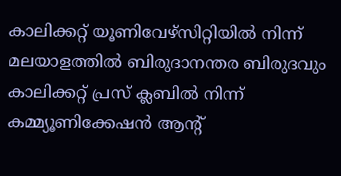കാലിക്കറ്റ് യൂണിവേഴ്‌സിറ്റിയിൽ നിന്ന് മലയാളത്തിൽ ബിരുദാനന്തര ബിരുദവും കാലിക്കറ്റ് പ്രസ് ക്ലബിൽ നിന്ന് കമ്മ്യൂണിക്കേഷൻ ആന്റ്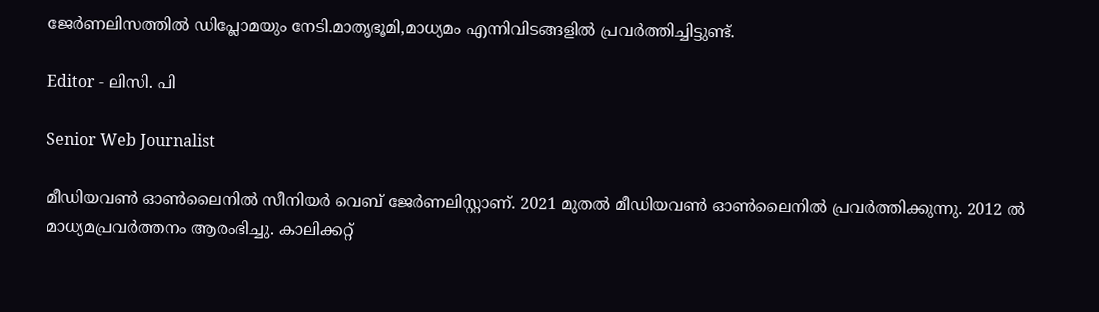ജേർണലിസത്തിൽ ഡിപ്ലോമയും നേടി.മാതൃഭൂമി,മാധ്യമം എന്നിവിടങ്ങളിൽ പ്രവർത്തിച്ചിട്ടുണ്ട്.

Editor - ലിസി. പി

Senior Web Journalist

മീഡിയവൺ ഓൺലൈനിൽ സീനിയർ വെബ് ജേർണലിസ്റ്റാണ്. 2021 മുതൽ മീഡിയവൺ ഓൺലൈനിൽ പ്രവർത്തിക്കുന്നു. 2012 ല്‍ മാധ്യമപ്രവര്‍ത്തനം ആരംഭിച്ചു. കാലിക്കറ്റ്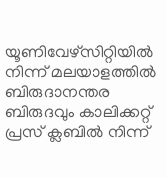യൂണിവേഴ്‌സിറ്റിയിൽ നിന്ന് മലയാളത്തിൽ ബിരുദാനന്തര ബിരുദവും കാലിക്കറ്റ് പ്രസ് ക്ലബിൽ നിന്ന്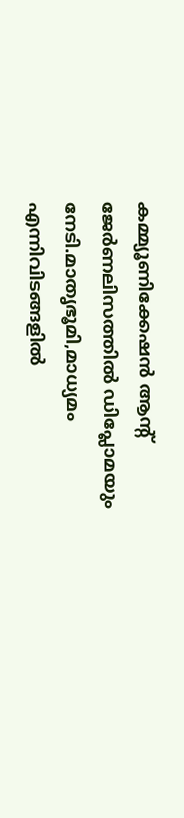കമ്മ്യൂണിക്കേഷൻ ആന്റ് ജേർണലിസത്തിൽ ഡിപ്ലോമയും നേടി.മാതൃഭൂമി,മാധ്യമം എന്നിവിടങ്ങളിൽ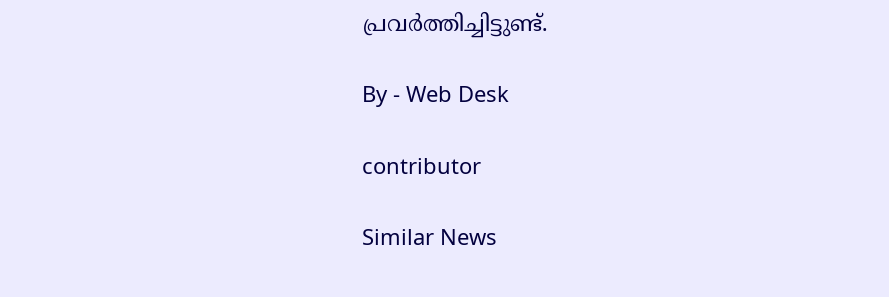പ്രവർത്തിച്ചിട്ടുണ്ട്.

By - Web Desk

contributor

Similar News